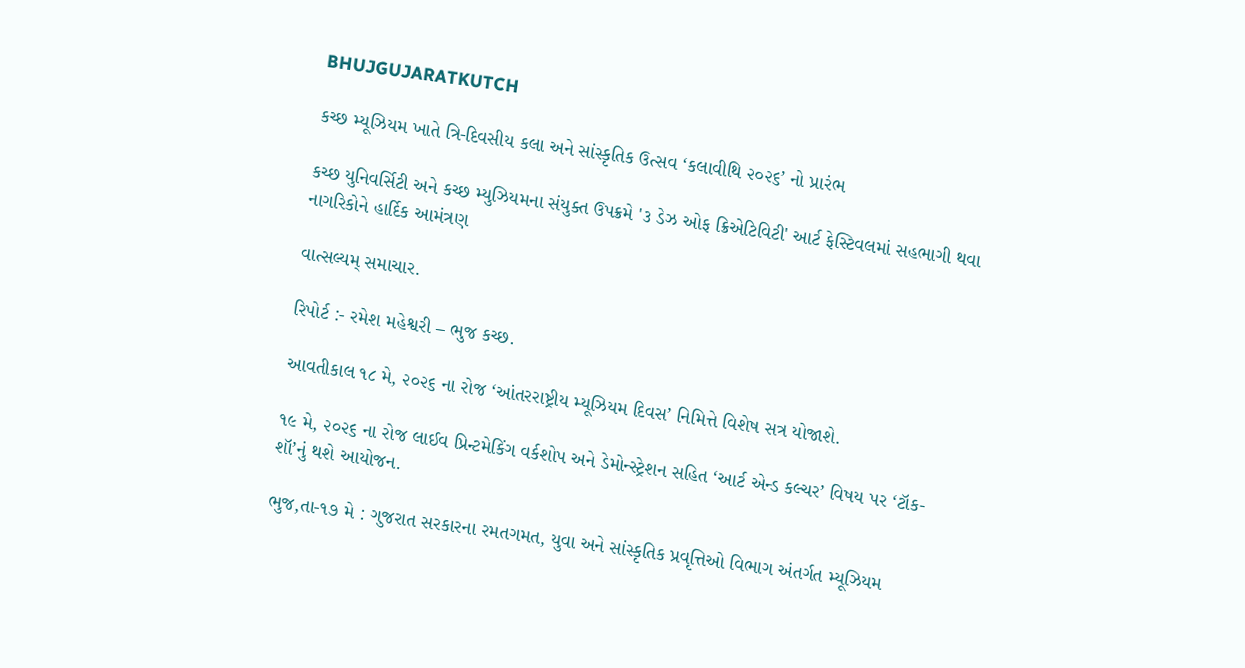BHUJGUJARATKUTCH

કચ્છ મ્યૂઝિયમ ખાતે ત્રિ-દિવસીય કલા અને સાંસ્કૃતિક ઉત્સવ ‘કલાવીથિ ૨૦૨૬’ નો પ્રારંભ

કચ્છ યુનિવર્સિટી અને કચ્છ મ્યુઝિયમના સંયુક્ત ઉપક્રમે '૩ ડેઝ ઓફ ક્રિએટિવિટી' આર્ટ ફેસ્ટિવલમાં સહભાગી થવા નાગરિકોને હાર્દિક આમંત્રણ

વાત્સલ્યમ્ સમાચાર.

રિપોર્ટ :- રમેશ મહેશ્વરી – ભુજ કચ્છ.

આવતીકાલ ૧૮ મે, ૨૦૨૬ ના રોજ ‘આંતરરાષ્ટ્રીય મ્યૂઝિયમ દિવસ’ નિમિત્તે વિશેષ સત્ર યોજાશે.

૧૯ મે, ૨૦૨૬ ના રોજ લાઈવ પ્રિન્ટમેકિંગ વર્કશોપ અને ડેમોન્સ્ટ્રેશન સહિત ‘આર્ટ એન્ડ કલ્ચર’ વિષય પર ‘ટૉક-શૉ’નું થશે આયોજન.

ભુજ,તા-૧૭ મે : ગુજરાત સરકારના રમતગમત, યુવા અને સાંસ્કૃતિક પ્રવૃત્તિઓ વિભાગ અંતર્ગત મ્યૂઝિયમ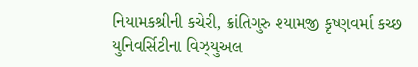નિયામકશ્રીની કચેરી, ક્રાંતિગુરુ શ્યામજી કૃષ્ણવર્મા કચ્છ યુનિવર્સિટીના વિઝ્યુઅલ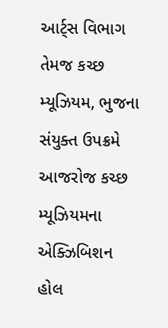આર્ટ્સ વિભાગ તેમજ કચ્છ મ્યૂઝિયમ, ભુજના સંયુક્ત ઉપક્રમે આજરોજ કચ્છ મ્યૂઝિયમના એક્ઝિબિશન હોલ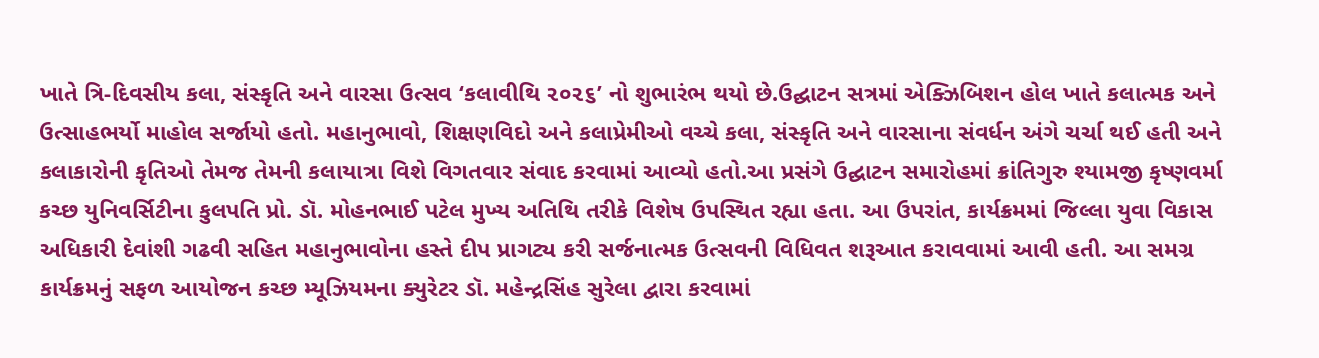ખાતે ત્રિ-દિવસીય કલા, સંસ્કૃતિ અને વારસા ઉત્સવ ‘કલાવીથિ ૨૦૨૬’ નો શુભારંભ થયો‌ છે.ઉદ્ઘાટન સત્રમાં એક્ઝિબિશન હોલ ખાતે કલાત્મક અને ઉત્સાહભર્યો માહોલ સર્જાયો હતો. મહાનુભાવો, શિક્ષણવિદો અને કલાપ્રેમીઓ વચ્ચે કલા, સંસ્કૃતિ અને વારસાના સંવર્ધન અંગે ચર્ચા થઈ હતી અને કલાકારોની કૃતિઓ તેમજ તેમની કલાયાત્રા વિશે વિગતવાર સંવાદ કરવામાં આવ્યો હતો.આ પ્રસંગે ઉદ્ઘાટન સમારોહમાં ક્રાંતિગુરુ શ્યામજી કૃષ્ણવર્મા કચ્છ યુનિવર્સિટીના કુલપતિ પ્રો. ડૉ. મોહનભાઈ પટેલ મુખ્ય અતિથિ તરીકે વિશેષ ઉપસ્થિત રહ્યા હતા. આ ઉપરાંત, કાર્યક્રમમાં જિલ્લા યુવા વિકાસ અધિકારી દેવાંશી ગઢવી સહિત મહાનુભાવોના હસ્તે દીપ પ્રાગટ્ય કરી સર્જનાત્મક ઉત્સવની વિધિવત શરૂઆત કરાવવામાં આવી હતી. આ સમગ્ર કાર્યક્રમનું સફળ આયોજન કચ્છ મ્યૂઝિયમના ક્યુરેટર ડૉ. મહેન્દ્રસિંહ સુરેલા દ્વારા કરવામાં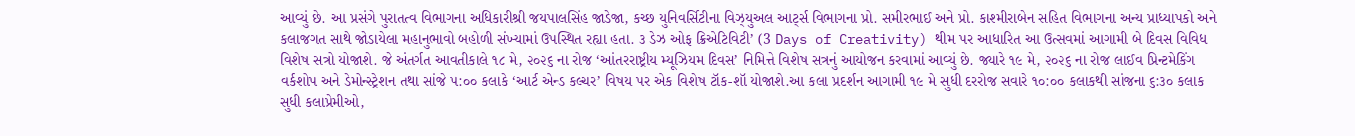આવ્યું છે. આ પ્રસંગે પુરાતત્વ વિભાગના અધિકારીશ્રી જયપાલસિંહ જાડેજા, કચ્છ યુનિવર્સિટીના વિઝ્યુઅલ આર્ટ્સ વિભાગના પ્રો. સમીરભાઈ અને પ્રો. કાશ્મીરાબેન સહિત વિભાગના અન્ય પ્રાધ્યાપકો અને કલાજગત સાથે જોડાયેલા મહાનુભાવો બહોળી સંખ્યામાં ઉપસ્થિત રહ્યા હતા. ૩ ડેઝ ઓફ ક્રિએટિવિટી’ (3 Days of Creativity) થીમ પર આધારિત આ ઉત્સવમાં આગામી બે દિવસ વિવિધ વિશેષ સત્રો યોજાશે. જે અંતર્ગત આવતીકાલે ૧૮ મે, ૨૦૨૬ ના રોજ ‘આંતરરાષ્ટ્રીય મ્યૂઝિયમ દિવસ’ નિમિત્તે વિશેષ સત્રનું આયોજન કરવામાં આવ્યું છે. જ્યારે ૧૯ મે, ૨૦૨૬ ના રોજ લાઈવ પ્રિન્ટમેકિંગ વર્કશોપ અને ડેમોન્સ્ટ્રેશન તથા સાંજે ૫:૦૦ કલાકે ‘આર્ટ એન્ડ કલ્ચર’ વિષય પર એક વિશેષ ટૉક-શૉ યોજાશે.આ કલા પ્રદર્શન આગામી ૧૯ મે સુધી દરરોજ સવારે ૧૦:૦૦ કલાકથી સાંજના ૬:૩૦ કલાક સુધી કલાપ્રેમીઓ,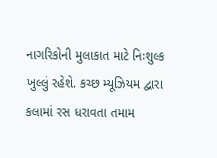નાગરિકોની મુલાકાત માટે નિઃશુલ્ક ખુલ્લું રહેશે. કચ્છ મ્યૂઝિયમ દ્વારા કલામાં રસ ધરાવતા તમામ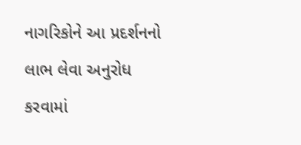નાગરિકોને આ પ્રદર્શનનો લાભ લેવા અનુરોધ કરવામાં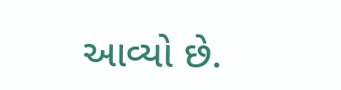આવ્યો છે.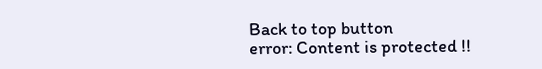Back to top button
error: Content is protected !!